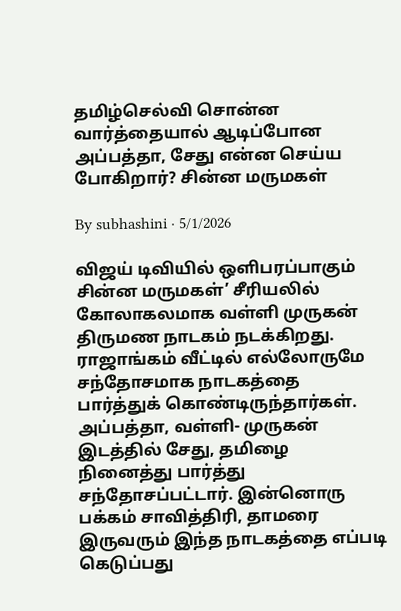தமிழ்செல்வி சொன்ன வார்த்தையால் ஆடிப்போன அப்பத்தா, சேது என்ன செய்ய போகிறார்? சின்ன மருமகள்

By subhashini · 5/1/2026

விஜய் டிவியில் ஒளிபரப்பாகும் சின்ன மருமகள்’ சீரியலில் கோலாகலமாக வள்ளி முருகன் திருமண நாடகம் நடக்கிறது. ராஜாங்கம் வீட்டில் எல்லோருமே சந்தோசமாக நாடகத்தை பார்த்துக் கொண்டிருந்தார்கள். அப்பத்தா, வள்ளி- முருகன் இடத்தில் சேது, தமிழை நினைத்து பார்த்து சந்தோசப்பட்டார். இன்னொரு பக்கம் சாவித்திரி, தாமரை இருவரும் இந்த நாடகத்தை எப்படி கெடுப்பது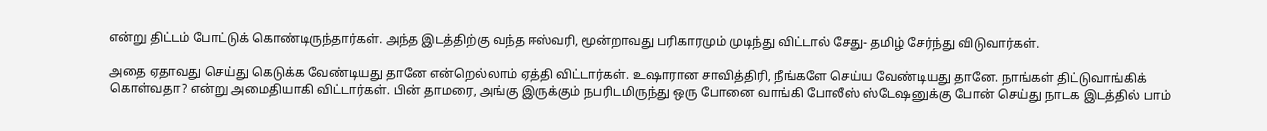என்று திட்டம் போட்டுக் கொண்டிருந்தார்கள். அந்த இடத்திற்கு வந்த ஈஸ்வரி, மூன்றாவது பரிகாரமும் முடிந்து விட்டால் சேது- தமிழ் சேர்ந்து விடுவார்கள்.

அதை ஏதாவது செய்து கெடுக்க வேண்டியது தானே என்றெல்லாம் ஏத்தி விட்டார்கள். உஷாரான சாவித்திரி, நீங்களே செய்ய வேண்டியது தானே. நாங்கள் திட்டுவாங்கிக் கொள்வதா? என்று அமைதியாகி விட்டார்கள். பின் தாமரை, அங்கு இருக்கும் நபரிடமிருந்து ஒரு போனை வாங்கி போலீஸ் ஸ்டேஷனுக்கு போன் செய்து நாடக இடத்தில் பாம்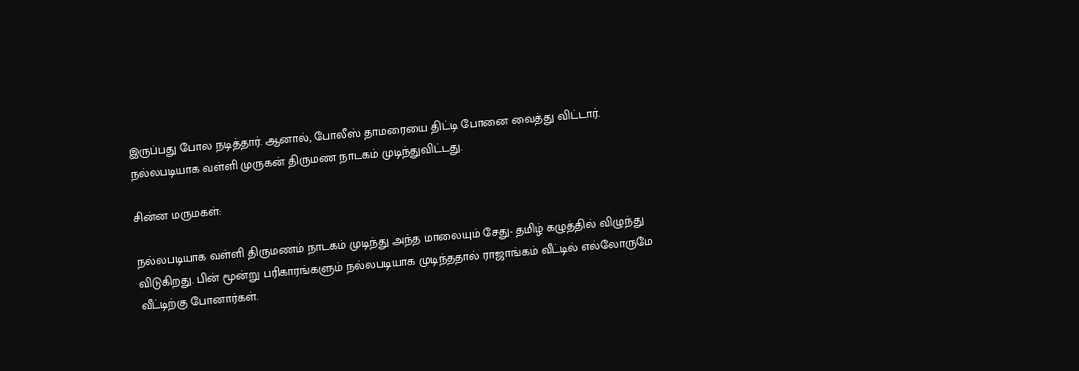இருப்பது போல நடித்தார். ஆனால், போலீஸ் தாமரையை திட்டி போனை வைத்து விட்டார். நல்லபடியாக வள்ளி முருகன் திருமண நாடகம் முடிந்துவிட்டது.

சின்ன மருமகள்:

நல்லபடியாக வள்ளி திருமணம் நாடகம் முடிந்து அந்த மாலையும் சேது- தமிழ் கழுத்தில் விழுந்து விடுகிறது. பின் மூன்று பரிகாரங்களும் நல்லபடியாக முடிந்ததால் ராஜாங்கம் வீட்டில் எல்லோருமே வீட்டிற்கு போனார்கள்.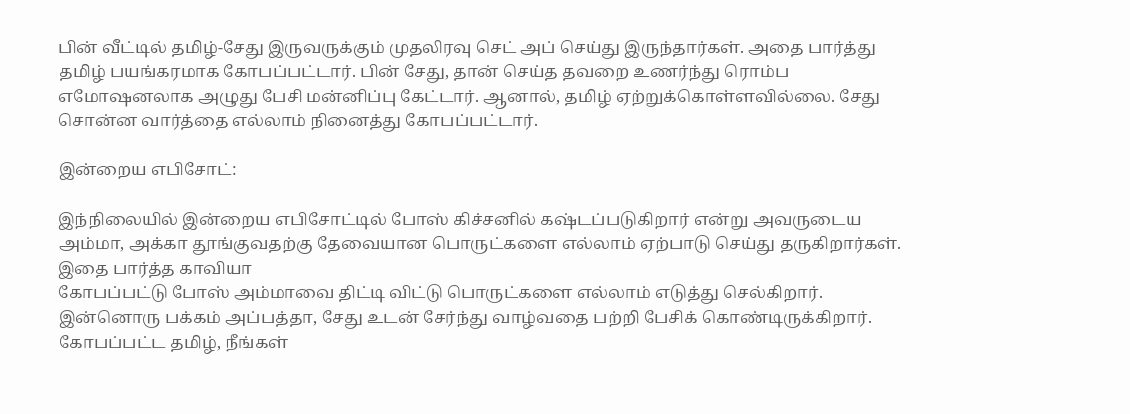பின் வீட்டில் தமிழ்-சேது இருவருக்கும் முதலிரவு செட் அப் செய்து இருந்தார்கள். அதை பார்த்து தமிழ் பயங்கரமாக கோபப்பட்டார். பின் சேது, தான் செய்த தவறை உணர்ந்து ரொம்ப எமோஷனலாக அழுது பேசி மன்னிப்பு கேட்டார். ஆனால், தமிழ் ஏற்றுக்கொள்ளவில்லை. சேது சொன்ன வார்த்தை எல்லாம் நினைத்து கோபப்பட்டார்.

இன்றைய எபிசோட்:

இந்நிலையில் இன்றைய எபிசோட்டில் போஸ் கிச்சனில் கஷ்டப்படுகிறார் என்று அவருடைய அம்மா, அக்கா தூங்குவதற்கு தேவையான பொருட்களை எல்லாம் ஏற்பாடு செய்து தருகிறார்கள். இதை பார்த்த காவியா
கோபப்பட்டு போஸ் அம்மாவை திட்டி விட்டு பொருட்களை எல்லாம் எடுத்து செல்கிறார். இன்னொரு பக்கம் அப்பத்தா, சேது உடன் சேர்ந்து வாழ்வதை பற்றி பேசிக் கொண்டிருக்கிறார். கோபப்பட்ட தமிழ், நீங்கள்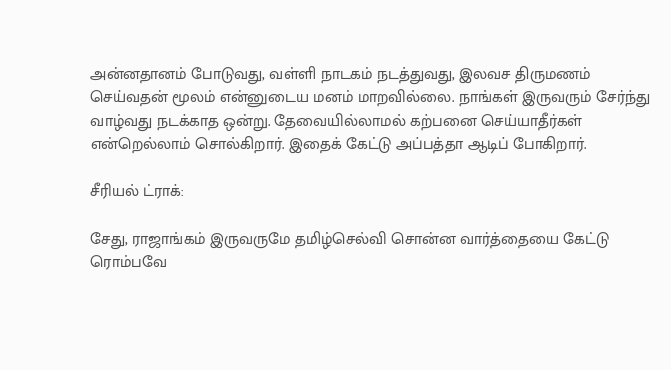அன்னதானம் போடுவது, வள்ளி நாடகம் நடத்துவது, இலவச திருமணம் செய்வதன் மூலம் என்னுடைய மனம் மாறவில்லை. நாங்கள் இருவரும் சேர்ந்து வாழ்வது நடக்காத ஒன்று. தேவையில்லாமல் கற்பனை செய்யாதீர்கள் என்றெல்லாம் சொல்கிறார். இதைக் கேட்டு அப்பத்தா ஆடிப் போகிறார்.

சீரியல் ட்ராக்:

சேது, ராஜாங்கம் இருவருமே தமிழ்செல்வி சொன்ன வார்த்தையை கேட்டு ரொம்பவே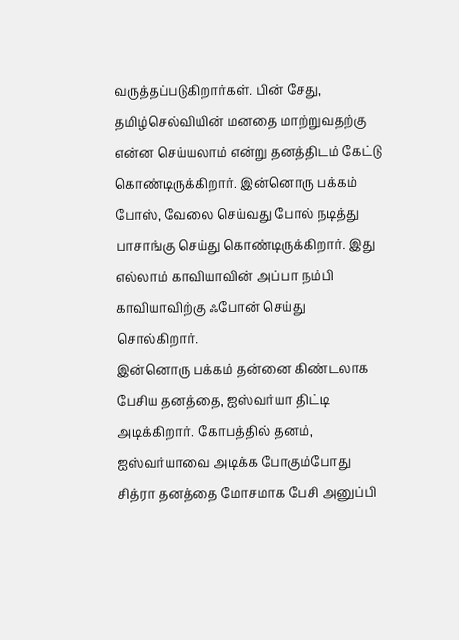வருத்தப்படுகிறார்கள். பின் சேது, தமிழ்செல்வியின் மனதை மாற்றுவதற்கு என்ன செய்யலாம் என்று தனத்திடம் கேட்டு கொண்டிருக்கிறார். இன்னொரு பக்கம் போஸ், வேலை செய்வது போல் நடித்து பாசாங்கு செய்து கொண்டிருக்கிறார். இது எல்லாம் காவியாவின் அப்பா நம்பி காவியாவிற்கு ஃபோன் செய்து சொல்கிறார்.
இன்னொரு பக்கம் தன்னை கிண்டலாக பேசிய தனத்தை, ஐஸ்வர்யா திட்டி அடிக்கிறார். கோபத்தில் தனம், ஐஸ்வர்யாவை அடிக்க போகும்போது சித்ரா தனத்தை மோசமாக பேசி அனுப்பி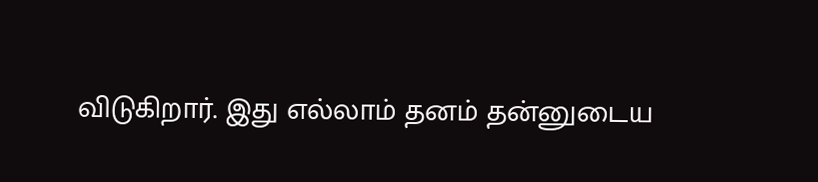விடுகிறார். இது எல்லாம் தனம் தன்னுடைய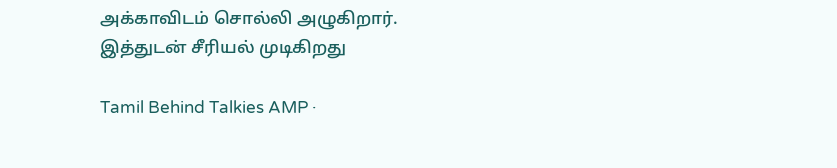அக்காவிடம் சொல்லி அழுகிறார். இத்துடன் சீரியல் முடிகிறது

Tamil Behind Talkies AMP ·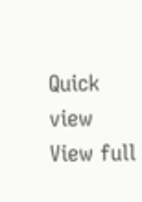Quick view
View full